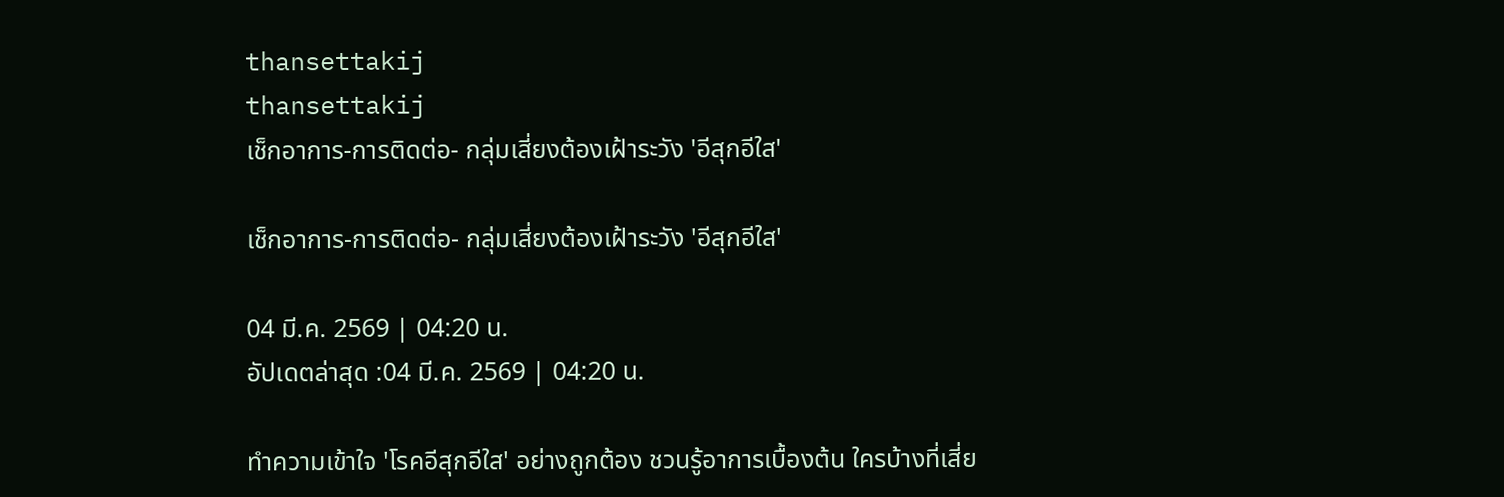thansettakij
thansettakij
เช็กอาการ-การติดต่อ- กลุ่มเสี่ยงต้องเฝ้าระวัง 'อีสุกอีใส'

เช็กอาการ-การติดต่อ- กลุ่มเสี่ยงต้องเฝ้าระวัง 'อีสุกอีใส'

04 มี.ค. 2569 | 04:20 น.
อัปเดตล่าสุด :04 มี.ค. 2569 | 04:20 น.

ทำความเข้าใจ 'โรคอีสุกอีใส' อย่างถูกต้อง ชวนรู้อาการเบื้องต้น ใครบ้างที่เสี่ย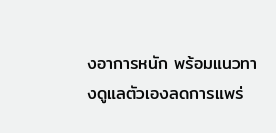งอาการหนัก พร้อมแนวทางดูแลตัวเองลดการแพร่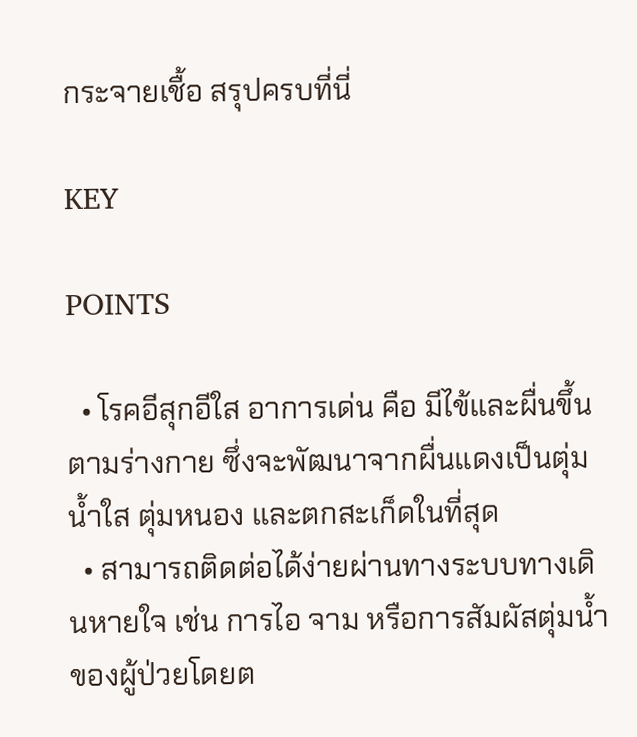กระจายเชื้อ สรุปครบที่นี่

KEY

POINTS

  • โรคอีสุกอีใส อาการเด่น คือ มีไข้และผื่นขึ้นตามร่างกาย ซึ่งจะพัฒนาจากผื่นแดงเป็นตุ่มน้ำใส ตุ่มหนอง และตกสะเก็ดในที่สุด
  • สามารถติดต่อได้ง่ายผ่านทางระบบทางเดินหายใจ เช่น การไอ จาม หรือการสัมผัสตุ่มน้ำของผู้ป่วยโดยต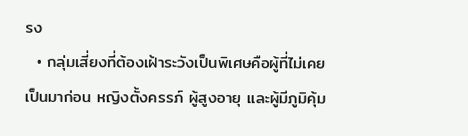รง
  • กลุ่มเสี่ยงที่ต้องเฝ้าระวังเป็นพิเศษคือผู้ที่ไม่เคยเป็นมาก่อน หญิงตั้งครรภ์ ผู้สูงอายุ และผู้มีภูมิคุ้ม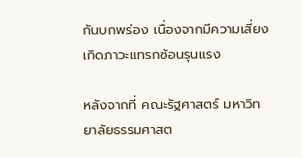กันบกพร่อง เนื่องจากมีความเสี่ยงเกิดภาวะแทรกซ้อนรุนแรง

หลังจากที่ คณะรัฐศาสตร์ มหาวิทยาลัยธรรมศาสต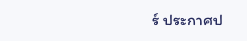ร์ ประกาศป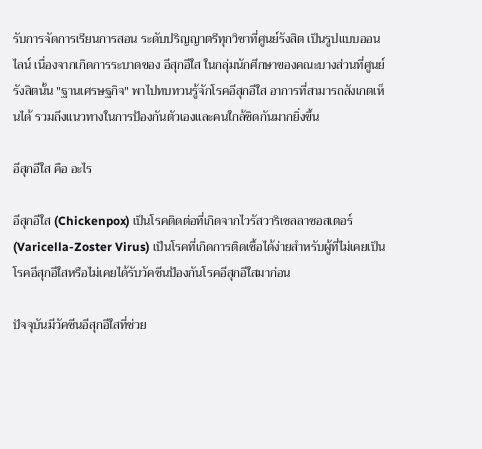รับการจัดการเรียนการสอน ระดับปริญญาตรีทุกวิชาที่ศูนย์รังสิต เป็นรูปแบบออนไลน์ เนื่องจากเกิดการระบาดของ อีสุกอีใส ในกลุ่มนักศึกษาของคณะบางส่วนที่ศูนย์รังสิตนั้น "ฐานเศรษฐกิจ" พาไปทบทวนรู้จักโรคอีสุกอีใส อาการที่สามารถสังเกตเห็นได้ รวมถึงแนวทางในการป้องกันตัวเองและคนใกล้ชิดกันมากยิ่งขึ้น

อีสุกอีใส คือ อะไร

อีสุกอีใส (Chickenpox) เป็นโรคติดต่อที่เกิดจากไวรัสวาริเซลลาซอสเตอร์ (Varicella-Zoster Virus) เป็นโรคที่เกิดการติดเชื้อได้ง่ายสำหรับผู้ที่ไม่เคยเป็นโรคอีสุกอีใสหรือไม่เคยได้รับวัคซีนป้องกันโรคอีสุกอีใสมาก่อน

ปัจจุบันมีวัคซีนอีสุกอีใสที่ช่วย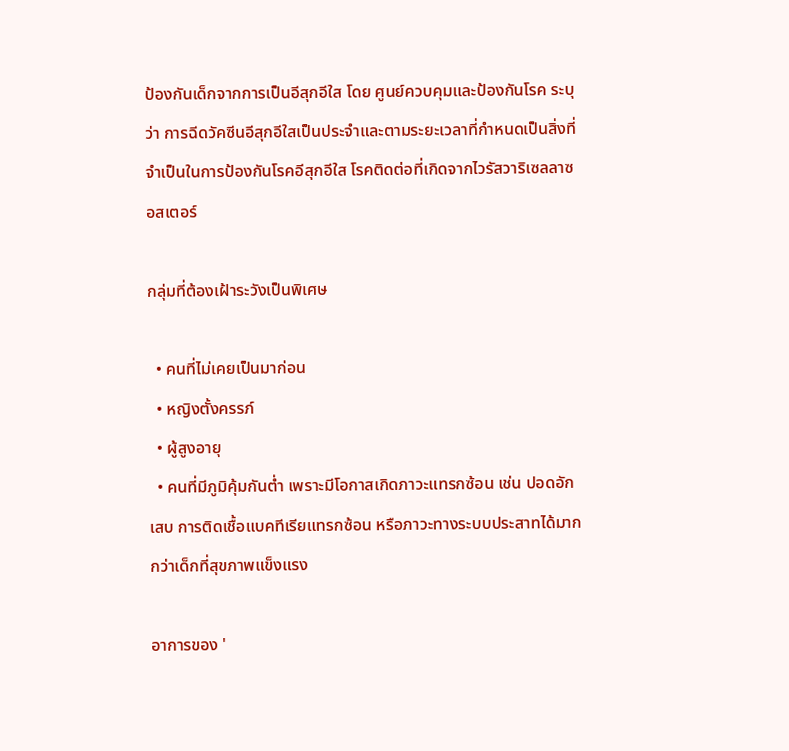ป้องกันเด็กจากการเป็นอีสุกอีใส โดย ศูนย์ควบคุมและป้องกันโรค ระบุว่า การฉีดวัคซีนอีสุกอีใสเป็นประจำและตามระยะเวลาที่กำหนดเป็นสิ่งที่จำเป็นในการป้องกันโรคอีสุกอีใส โรคติดต่อที่เกิดจากไวรัสวาริเซลลาซอสเตอร์

กลุ่มที่ต้องเฝ้าระวังเป็นพิเศษ

  • คนที่ไม่เคยเป็นมาก่อน
  • หญิงตั้งครรภ์
  • ผู้สูงอายุ
  • คนที่มีภูมิคุ้มกันต่ำ เพราะมีโอกาสเกิดภาวะแทรกซ้อน เช่น ปอดอักเสบ การติดเชื้อแบคทีเรียแทรกซ้อน หรือภาวะทางระบบประสาทได้มากกว่าเด็กที่สุขภาพแข็งแรง

อาการของ '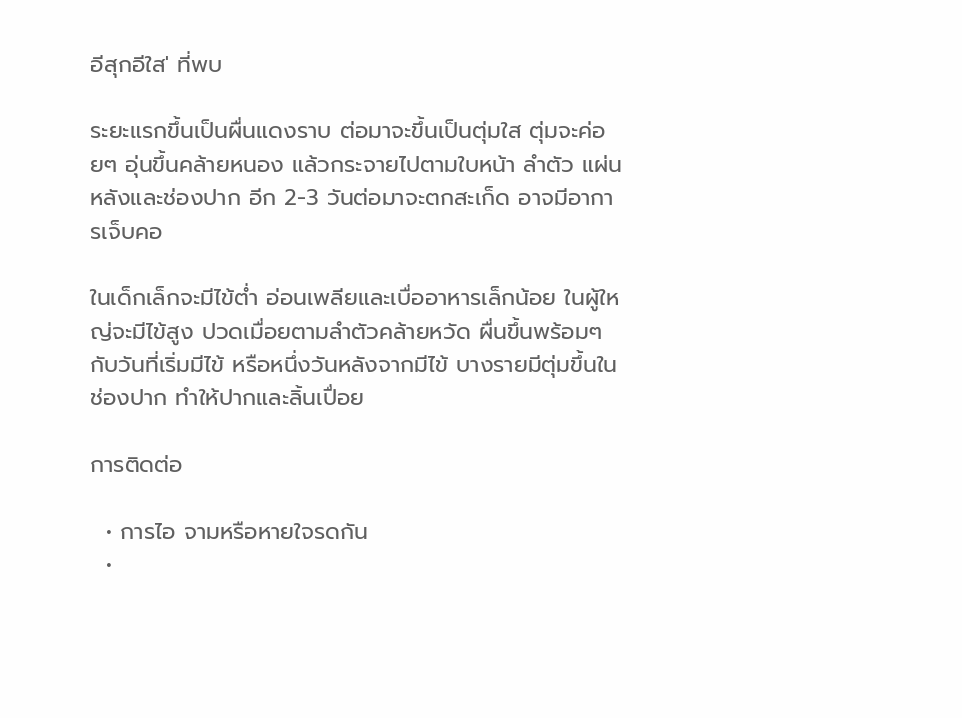อีสุกอีใส' ที่พบ

ระยะแรกขึ้นเป็นผื่นแดงราบ ต่อมาจะขึ้นเป็นตุ่มใส ตุ่มจะค่อยๆ อุ่นขึ้นคล้ายหนอง แล้วกระจายไปตามใบหน้า ลำตัว แผ่นหลังและช่องปาก อีก 2-3 วันต่อมาจะตกสะเก็ด อาจมีอาการเจ็บคอ

ในเด็กเล็กจะมีไข้ต่ำ อ่อนเพลียและเบื่ออาหารเล็กน้อย ในผู้ใหญ่จะมีไข้สูง ปวดเมื่อยตามลำตัวคล้ายหวัด ผื่นขึ้นพร้อมๆ กับวันที่เริ่มมีไข้ หรือหนึ่งวันหลังจากมีไข้ บางรายมีตุ่มขึ้นในช่องปาก ทำให้ปากและลิ้นเปื่อย

การติดต่อ

  • การไอ จามหรือหายใจรดกัน
  •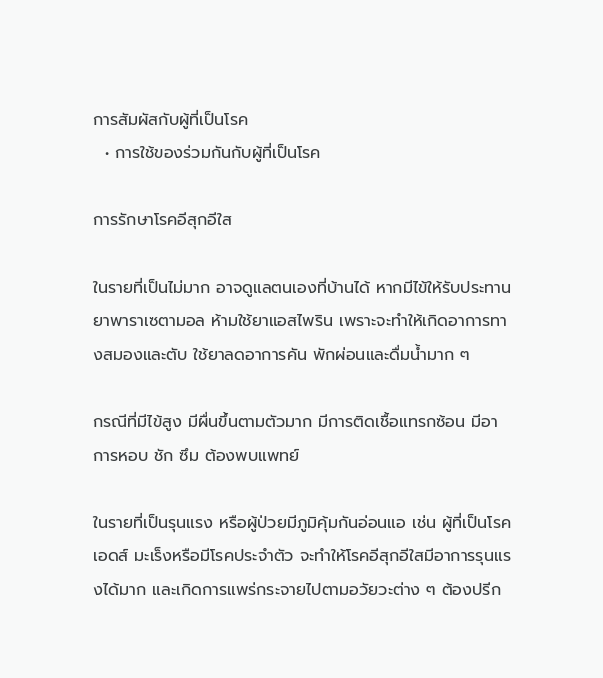การสัมผัสกับผู้ที่เป็นโรค
  • การใช้ของร่วมกันกับผู้ที่เป็นโรค

การรักษาโรคอีสุกอีใส

ในรายที่เป็นไม่มาก อาจดูแลตนเองที่บ้านได้ หากมีไข้ให้รับประทานยาพาราเซตามอล ห้ามใช้ยาแอสไพริน เพราะจะทำให้เกิดอาการทางสมองและตับ ใช้ยาลดอาการคัน พักผ่อนและดื่มนํ้ามาก ๆ

กรณีที่มีไข้สูง มีผื่นขึ้นตามตัวมาก มีการติดเชื้อแทรกซ้อน มีอาการหอบ ชัก ซึม ต้องพบแพทย์

ในรายที่เป็นรุนแรง หรือผู้ป่วยมีภูมิคุ้มกันอ่อนแอ เช่น ผู้ที่เป็นโรคเอดส์ มะเร็งหรือมีโรคประจำตัว จะทำให้โรคอีสุกอีใสมีอาการรุนแรงได้มาก และเกิดการแพร่กระจายไปตามอวัยวะต่าง ๆ ต้องปรีก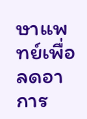ษาแพทย์เพื่อลดอาการ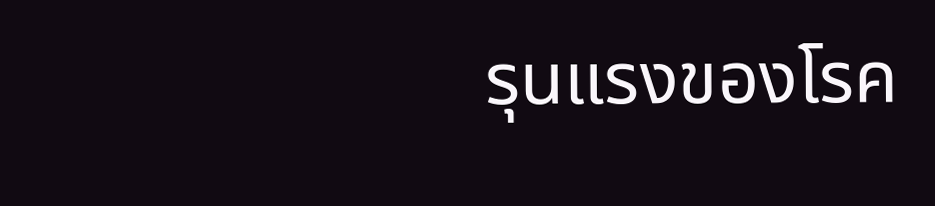รุนแรงของโรค